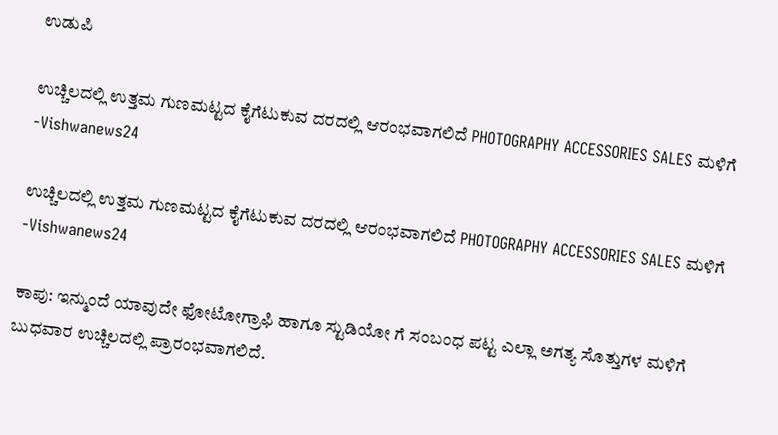ಉಡುಪಿ

ಉಚ್ಚಿಲದಲ್ಲಿ ಉತ್ತಮ ಗುಣಮಟ್ಟದ ಕೈಗೆಟುಕುವ ದರದಲ್ಲಿ ಆರಂಭವಾಗಲಿದೆ PHOTOGRAPHY ACCESSORIES SALES ಮಳಿಗೆ -Vishwanews24

ಉಚ್ಚಿಲದಲ್ಲಿ ಉತ್ತಮ ಗುಣಮಟ್ಟದ ಕೈಗೆಟುಕುವ ದರದಲ್ಲಿ ಆರಂಭವಾಗಲಿದೆ PHOTOGRAPHY ACCESSORIES SALES ಮಳಿಗೆ -Vishwanews24

ಕಾಪು: ಇನ್ಮುಂದೆ ಯಾವುದೇ ಫೋಟೋಗ್ರಾಫಿ ಹಾಗೂ ಸ್ಟುಡಿಯೋ ಗೆ ಸಂಬಂಧ ಪಟ್ಟ ಎಲ್ಲಾ ಅಗತ್ಯ ಸೊತ್ತುಗಳ ಮಳಿಗೆ ಬುಧವಾರ ಉಚ್ಚಿಲದಲ್ಲಿ ಪ್ರಾರಂಭವಾಗಲಿದೆ.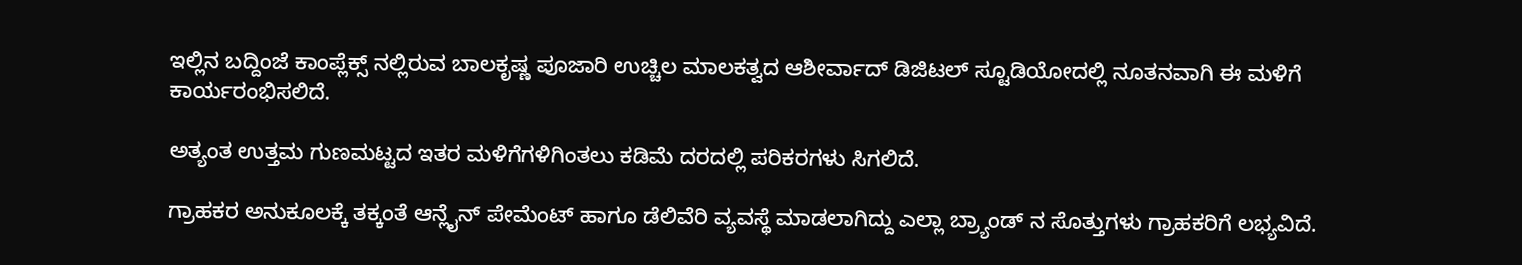ಇಲ್ಲಿನ‌ ಬದ್ದಿಂಜೆ ಕಾಂಪ್ಲೆಕ್ಸ್ ನಲ್ಲಿರುವ ಬಾಲಕೃಷ್ಣ ಪೂಜಾರಿ ಉಚ್ಚಿಲ‌ ಮಾಲಕತ್ವದ ಆಶೀರ್ವಾದ್ ಡಿಜಿಟಲ್ ಸ್ಟೂಡಿಯೋದಲ್ಲಿ ನೂತನವಾಗಿ ಈ ಮಳಿಗೆ ಕಾರ್ಯರಂಭಿಸಲಿದೆ.

ಅತ್ಯಂತ ಉತ್ತಮ‌ ಗುಣಮಟ್ಟದ ಇತರ ಮಳಿಗೆಗಳಿಗಿಂತಲು ಕಡಿಮೆ ದರದಲ್ಲಿ ಪರಿಕರಗಳು ಸಿಗಲಿದೆ.

ಗ್ರಾಹಕರ ಅನುಕೂಲಕ್ಕೆ ತಕ್ಕಂತೆ ಆನ್ಲೈನ್ ಪೇಮೆಂಟ್ ಹಾಗೂ ಡೆಲಿವೆರಿ ವ್ಯವಸ್ಥೆ ಮಾಡಲಾಗಿದ್ದು ಎಲ್ಲಾ ಬ್ರ್ಯಾಂಡ್ ನ ಸೊತ್ತುಗಳು ಗ್ರಾಹಕರಿಗೆ ಲಭ್ಯವಿದೆ.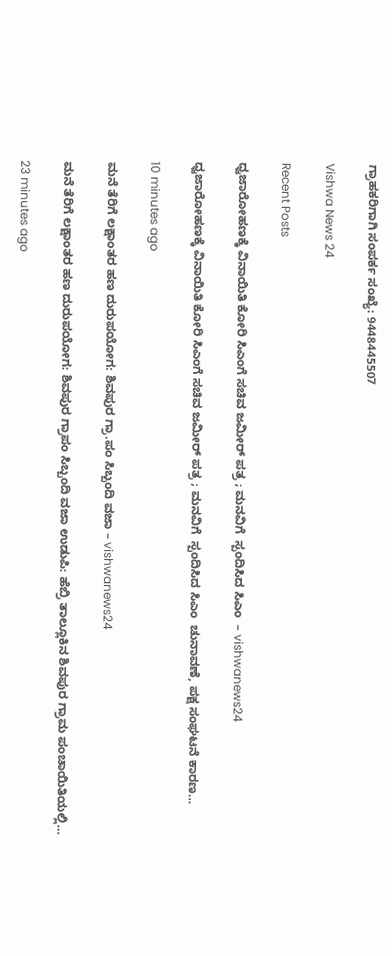ಗ್ರಾಹಕರಿಗಾಗಿ ಸಂಪರ್ಕ ಸಂಖ್ಯೆ: 9448445507

Vishwa News 24

Recent Posts

ಧ್ವಜಾರೋಹಣಕ್ಕೆ ವಿನಾಯಿತಿ ಕೋರಿ ಸಿಎಂಗೆ ಸಚಿವ ಜಮೀರ್ ಪತ್ರ ; ಮನವಿಗೆ  ಸ್ಪಂದಿಸಿದ ಸಿಎಂ  – vishwanews24

ಧ್ವಜಾರೋಹಣಕ್ಕೆ ವಿನಾಯಿತಿ ಕೋರಿ ಸಿಎಂಗೆ ಸಚಿವ ಜಮೀರ್ ಪತ್ರ ; ಮನವಿಗೆ  ಸ್ಪಂದಿಸಿದ ಸಿಎಂ  ಚುನಾವಣೆ, ಪಕ್ಷ ಸಂಘಟನೆ ಕಾರಣ…

10 minutes ago

ಮನೆ ತೆರಿಗೆ ಲಕ್ಷಾಂತರ ಹಣ ದುರುಪಯೋಗ: ಶಿವಪುರ ಗ್ರಾ.ಪಂ ಸಿಬ್ಬಂದಿ ವಜಾ – vishwanews24

ಮನೆ ತೆರಿಗೆ ಲಕ್ಷಾಂತರ ಹಣ ದುರುಪಯೋಗ: ಶಿವಪುರ ಗ್ರಾಪಂ ಸಿಬ್ಬಂದಿ ವಜಾ ಉಡುಪಿ: ಹೆಬ್ರಿ ತಾಲ್ಲೂಕಿನ ಶಿವಪುರ ಗ್ರಾಮ ಪಂಚಾಯಿತಿಯಲ್ಲಿ…

23 minutes ago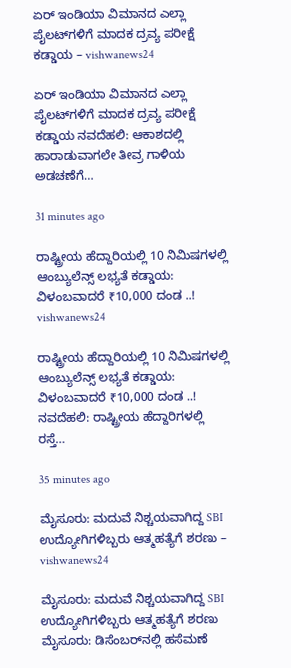ಏರ್ ಇಂಡಿಯಾ ವಿಮಾನದ ಎಲ್ಲಾ ಪೈಲಟ್‌ಗಳಿಗೆ ಮಾದಕ ದ್ರವ್ಯ ಪರೀಕ್ಷೆ ಕಡ್ಡಾಯ – vishwanews24

ಏರ್ ಇಂಡಿಯಾ ವಿಮಾನದ ಎಲ್ಲಾ ಪೈಲಟ್‌ಗಳಿಗೆ ಮಾದಕ ದ್ರವ್ಯ ಪರೀಕ್ಷೆ ಕಡ್ಡಾಯ ನವದೆಹಲಿ: ಆಕಾಶದಲ್ಲಿ ಹಾರಾಡುವಾಗಲೇ ತೀವ್ರ ಗಾಳಿಯ ಅಡಚಣೆಗೆ…

31 minutes ago

ರಾಷ್ಟ್ರೀಯ ಹೆದ್ದಾರಿಯಲ್ಲಿ 10 ನಿಮಿಷಗಳಲ್ಲಿ ಆಂಬ್ಯುಲೆನ್ಸ್ ಲಭ್ಯತೆ ಕಡ್ಡಾಯ: ವಿಳಂಬವಾದರೆ ₹10,000 ದಂಡ ..! vishwanews24

ರಾಷ್ಟ್ರೀಯ ಹೆದ್ದಾರಿಯಲ್ಲಿ 10 ನಿಮಿಷಗಳಲ್ಲಿ ಆಂಬ್ಯುಲೆನ್ಸ್ ಲಭ್ಯತೆ ಕಡ್ಡಾಯ: ವಿಳಂಬವಾದರೆ ₹10,000 ದಂಡ ..! ನವದೆಹಲಿ: ರಾಷ್ಟ್ರೀಯ ಹೆದ್ದಾರಿಗಳಲ್ಲಿ ರಸ್ತೆ…

35 minutes ago

ಮೈಸೂರು: ಮದುವೆ ನಿಶ್ಚಯವಾಗಿದ್ದ SBI ಉದ್ಯೋಗಿಗಳಿಬ್ಬರು ಆತ್ಮಹತ್ಯೆಗೆ ಶರಣು – vishwanews24

ಮೈಸೂರು: ಮದುವೆ ನಿಶ್ಚಯವಾಗಿದ್ದ SBI ಉದ್ಯೋಗಿಗಳಿಬ್ಬರು ಆತ್ಮಹತ್ಯೆಗೆ ಶರಣು ಮೈಸೂರು: ಡಿಸೆಂಬರ್‌ನಲ್ಲಿ ಹಸೆಮಣೆ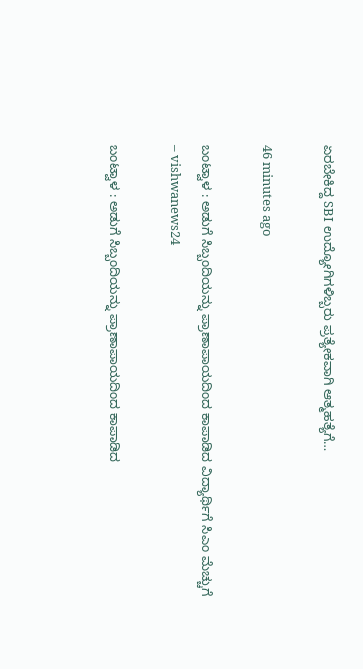ಏರಬೇಕಿದ್ದ SBI ಉದ್ಯೋಗಿಗಳಿಬ್ಬರು ಪ್ರತ್ಯೇಕವಾಗಿ ಆತ್ಮಹತ್ಯೆಗೆ…

46 minutes ago

ಬಂಟ್ವಾಳ : ಅಡುಗೆ ಸಿಬ್ಬಂದಿಯನ್ನು ಪ್ರಾಣಾಪಾಯದಿಂದ ಕಾಪಾಡಿದ ವಿದ್ಯಾರ್ಥಿಗೆ ಸಿಎಂ ಮೆಚ್ಚುಗೆ – vishwanews24

ಬಂಟ್ವಾಳ : ಅಡುಗೆ ಸಿಬ್ಬಂದಿಯನ್ನು ಪ್ರಾಣಾಪಾಯದಿಂದ ಕಾಪಾಡಿದ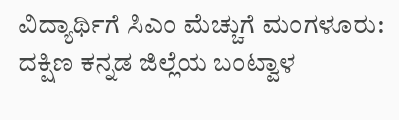ವಿದ್ಯಾರ್ಥಿಗೆ ಸಿಎಂ ಮೆಚ್ಚುಗೆ ಮಂಗಳೂರು: ದಕ್ಷಿಣ ಕನ್ನಡ ಜಿಲ್ಲೆಯ ಬಂಟ್ವಾಳ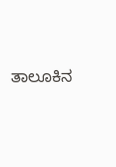ತಾಲೂಕಿನ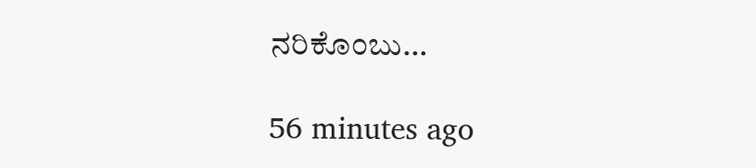ನರಿಕೊಂಬು…

56 minutes ago